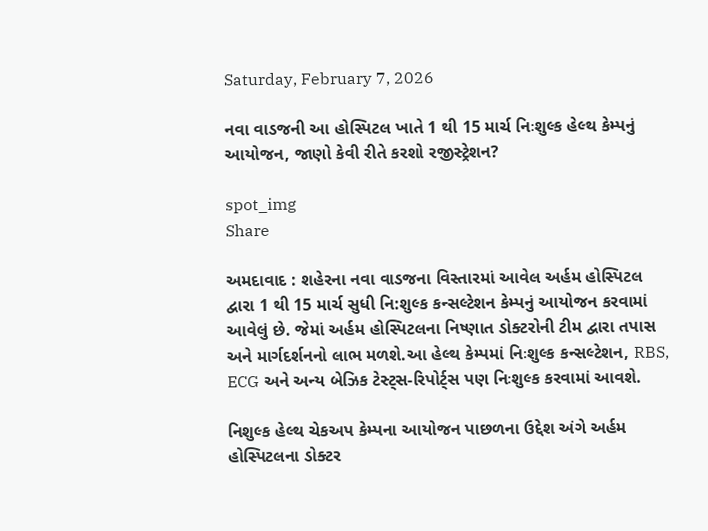Saturday, February 7, 2026

નવા વાડજની આ હોસ્પિટલ ખાતે 1 થી 15 માર્ચ નિઃશુલ્ક હેલ્થ કેમ્પનું આયોજન, જાણો કેવી રીતે કરશો રજીસ્ટ્રેશન?

spot_img
Share

અમદાવાદ : શહેરના નવા વાડજના વિસ્તારમાં આવેલ અર્હમ હોસ્પિટલ દ્વારા 1 થી 15 માર્ચ સુધી નિ:શુલ્ક કન્સલ્ટેશન કેમ્પનું આયોજન કરવામાં આવેલું છે. જેમાં અર્હમ હોસ્પિટલના નિષ્ણાત ડોક્ટરોની ટીમ દ્વારા તપાસ અને માર્ગદર્શનનો લાભ મળશે.આ હેલ્થ કેમ્પમાં નિઃશુલ્ક કન્સલ્ટેશન, RBS, ECG અને અન્ય બેઝિક ટેસ્ટ્સ-રિપોર્ટ્સ પણ નિઃશુલ્ક કરવામાં આવશે.

નિશુલ્ક હેલ્થ ચેકઅપ કેમ્પના આયોજન પાછળના ઉદ્દેશ અંગે અર્હમ હોસ્પિટલના ડોક્ટર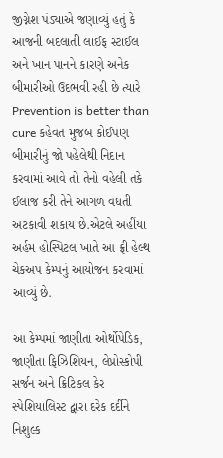જીગ્નેશ પંડ્યાએ જણાવ્યું હતું કે આજની બદલાતી લાઈફ સ્ટાઈલ અને ખાન પાનને કારણે અનેક બીમારીઓ ઉદભવી રહી છે ત્યારે Prevention is better than cure કહેવત મુજબ કોઈપણ બીમારીનું જો પહેલેથી નિદાન કરવામાં આવે તો તેનો વહેલી તકે ઈલાજ કરી તેને આગળ વધતી અટકાવી શકાય છે.એટલે અહીંયા અર્હમ હોસ્પિટલ ખાતે આ ફ્રી હેલ્થ ચેકઅપ કેમ્પનું આયોજન કરવામાં આવ્યું છે.

આ કેમ્પમાં જાણીતા ઓર્થોપેડિક, જાણીતા ફિઝિશિયન, લેપ્રોસ્કોપી સર્જન અને ક્રિટિકલ કેર સ્પેશિયાલિસ્ટ દ્વારા દરેક દર્દીને નિશુલ્ક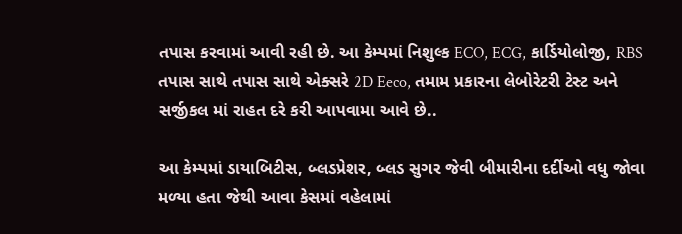તપાસ કરવામાં આવી રહી છે. આ કેમ્પમાં નિશુલ્ક ECO, ECG, કાર્ડિયોલોજી, RBS તપાસ સાથે તપાસ સાથે એક્સરે 2D Eeco, તમામ પ્રકારના લેબોરેટરી ટેસ્ટ અને સર્જીકલ માં રાહત દરે કરી આપવામા આવે છે..

આ કેમ્પમાં ડાયાબિટીસ, બ્લડપ્રેશર, બ્લડ સુગર જેવી બીમારીના દર્દીઓ વધુ જોવા મળ્યા હતા જેથી આવા કેસમાં વહેલામાં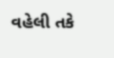વહેલી તકે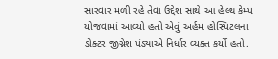સારવાર મળી રહે તેવા ઉદ્દેશ સાથે આ હેલ્થ કેમ્પ યોજવામાં આવ્યો હતો એવું અર્હમ હોસ્પિટલના ડોક્ટર જીગ્નેશ પંડ્યાએ નિર્ધાર વ્યક્ત કર્યો હતો.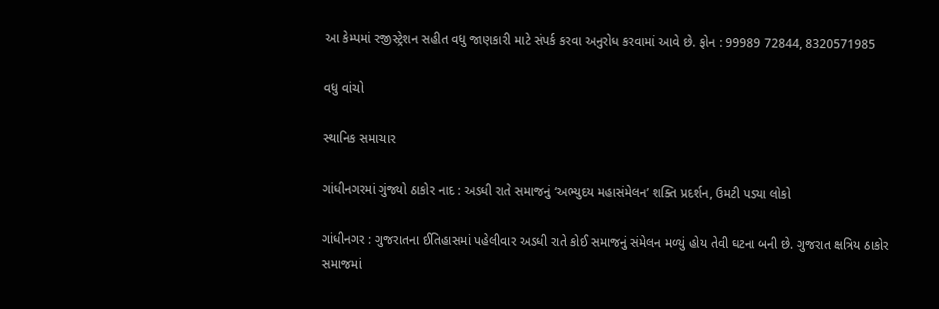આ કેમ્પમાં રજીસ્ટ્રેશન સહીત વધુ જાણકારી માટે સંપર્ક કરવા અનુરોધ કરવામાં આવે છે. ફોન : 99989 72844, 8320571985

વધુ વાંચો

સ્થાનિક સમાચાર

ગાંધીનગરમાં ગુંજ્યો ઠાકોર નાદ : અડધી રાતે સમાજનું ‘અભ્યુદય મહાસંમેલન’ શક્તિ પ્રદર્શન, ઉમટી પડ્યા લોકો

ગાંધીનગર : ગુજરાતના ઈતિહાસમાં પહેલીવાર અડધી રાતે કોઈ સમાજનું સંમેલન મળ્યું હોય તેવી ઘટના બની છે. ગુજરાત ક્ષત્રિય ઠાકોર સમાજમાં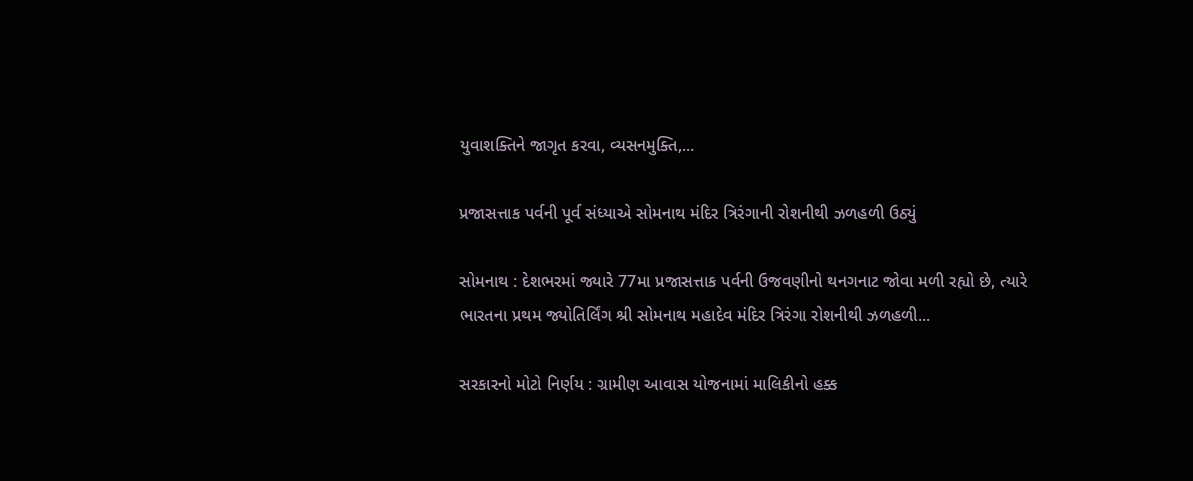યુવાશક્તિને જાગૃત કરવા, વ્યસનમુક્તિ,...

પ્રજાસત્તાક પર્વની પૂર્વ સંધ્યાએ સોમનાથ મંદિર ત્રિરંગાની રોશનીથી ઝળહળી ઉઠ્યું

સોમનાથ : દેશભરમાં જ્યારે 77મા પ્રજાસત્તાક પર્વની ઉજવણીનો થનગનાટ જોવા મળી રહ્યો છે, ત્યારે ભારતના પ્રથમ જ્યોતિર્લિંગ શ્રી સોમનાથ મહાદેવ મંદિર ત્રિરંગા રોશનીથી ઝળહળી...

સરકારનો મોટો નિર્ણય : ગ્રામીણ આવાસ યોજનામાં માલિકીનો હક્ક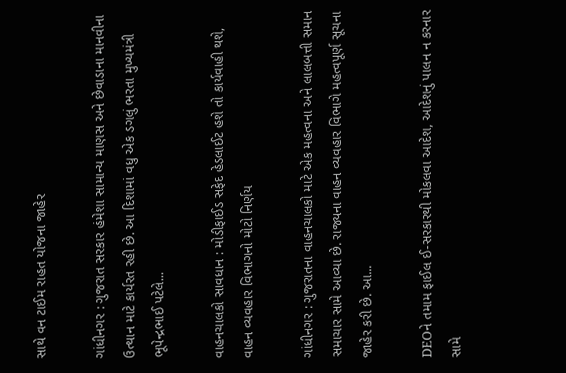સાથે વન ટાઈમ રાહત યોજના જાહેર

ગાંધીનગર : ગુજરાત સરકાર હંમેશા સામાન્ય માણસ અને છેવાડાના માનવીના ઉત્થાન માટે કાર્યરત રહી છે. આ દિશામાં વધુ એક ડગલું ભરતા મુખ્યમંત્રી ભૂપેન્દ્રભાઈ પટેલે...

વાહનચાલકો સાવધાન : મોડીફાઈડ સફેદ હેડલાઈટ હશે તો કાર્યવાહી થશે, વાહન વ્યવહાર વિભાગનો મોટો નિર્ણય

ગાંધીનગર : ગુજરાતના વાહનચાલકો માટે એક મહત્વના અને લાલબત્તી સમાન સમાચાર સામે આવ્યા છે. રાજ્યના વાહન વ્યવહાર વિભાગે મહત્વપૂર્ણ સૂચના જાહેર કરી છે. આ...

DEOને તમામ ફાઈલ ઈ-સરકારથી મોકલવા આદેશ, આદેશનું પાલન ન કરનાર સામે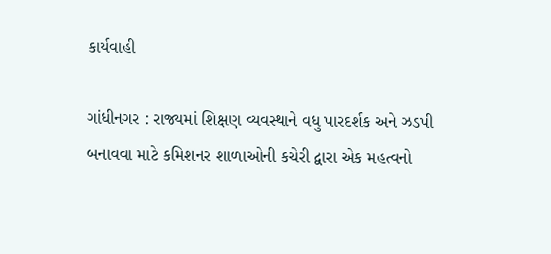કાર્યવાહી

ગાંધીનગર : રાજ્યમાં શિક્ષણ વ્યવસ્થાને વધુ પારદર્શક અને ઝડપી બનાવવા માટે કમિશનર શાળાઓની કચેરી દ્વારા એક મહત્વનો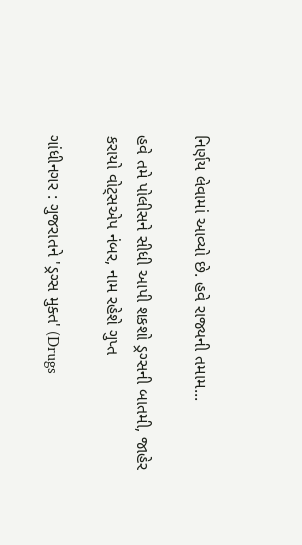નિર્ણય લેવામાં આવ્યો છે. હવે રાજ્યની તમામ...

હવે તમે પોલીસને સીધી આપી શકશો ડ્રગ્સની બાતમી, જાહેર કરાયો વોટ્સએપ નંબર, નામ રહેશે ગુપ્ત

ગાંધીનગર : ગુજરાતને 'ડ્રગ્સ મુક્ત' (Drugs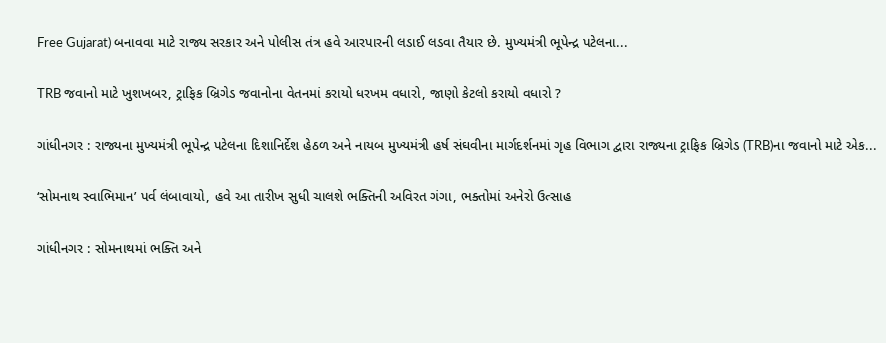Free Gujarat) બનાવવા માટે રાજ્ય સરકાર અને પોલીસ તંત્ર હવે આરપારની લડાઈ લડવા તૈયાર છે. મુખ્યમંત્રી ભૂપેન્દ્ર પટેલના...

TRB જવાનો માટે ખુશખબર, ટ્રાફિક બ્રિગેડ જવાનોના વેતનમાં કરાયો ધરખમ વધારો, જાણો કેટલો કરાયો વધારો ?

ગાંધીનગર : રાજ્યના મુખ્યમંત્રી ભૂપેન્દ્ર પટેલના દિશાનિર્દેશ હેઠળ અને નાયબ મુખ્યમંત્રી હર્ષ સંઘવીના માર્ગદર્શનમાં ગૃહ વિભાગ દ્વારા રાજ્યના ટ્રાફિક બ્રિગેડ (TRB)ના જવાનો માટે એક...

‘સોમનાથ સ્વાભિમાન’ પર્વ લંબાવાયો, હવે આ તારીખ સુધી ચાલશે ભક્તિની અવિરત ગંગા, ભક્તોમાં અનેરો ઉત્સાહ

ગાંધીનગર : સોમનાથમાં ભક્તિ અને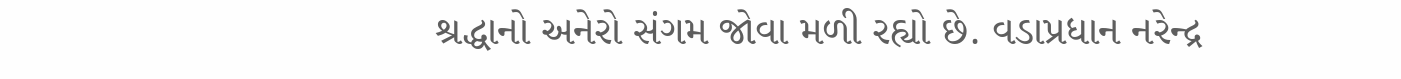શ્રદ્ધાનો અનેરો સંગમ જોવા મળી રહ્યો છે. વડાપ્રધાન નરેન્દ્ર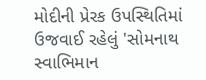મોદીની પ્રેરક ઉપસ્થિતિમાં ઉજવાઈ રહેલું 'સોમનાથ સ્વાભિમાન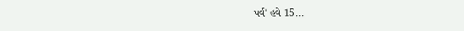પર્વ' હવે 15...